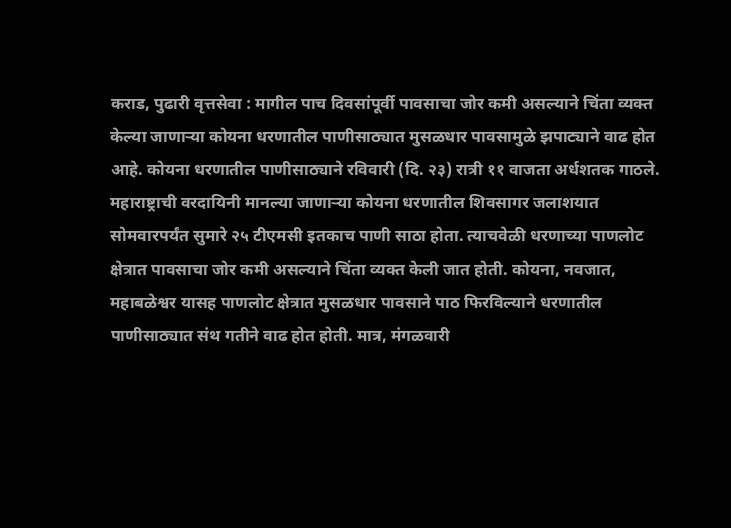कराड, पुढारी वृत्तसेवा : मागील पाच दिवसांपूर्वी पावसाचा जोर कमी असल्याने चिंता व्यक्त केल्या जाणाऱ्या कोयना धरणातील पाणीसाठ्यात मुसळधार पावसामुळे झपाट्याने वाढ होत आहे. कोयना धरणातील पाणीसाठ्याने रविवारी (दि. २३) रात्री ११ वाजता अर्धशतक गाठले. महाराष्ट्राची वरदायिनी मानल्या जाणाऱ्या कोयना धरणातील शिवसागर जलाशयात सोमवारपर्यंत सुमारे २५ टीएमसी इतकाच पाणी साठा होता. त्याचवेळी धरणाच्या पाणलोट क्षेत्रात पावसाचा जोर कमी असल्याने चिंता व्यक्त केली जात होती. कोयना, नवजात, महाबळेश्वर यासह पाणलोट क्षेत्रात मुसळधार पावसाने पाठ फिरविल्याने धरणातील पाणीसाठ्यात संथ गतीने वाढ होत होती. मात्र, मंगळवारी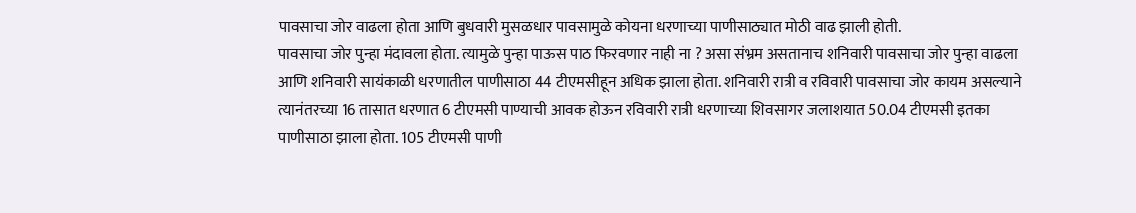पावसाचा जोर वाढला होता आणि बुधवारी मुसळधार पावसामुळे कोयना धरणाच्या पाणीसाठ्यात मोठी वाढ झाली होती.
पावसाचा जोर पुन्हा मंदावला होता. त्यामुळे पुन्हा पाऊस पाठ फिरवणार नाही ना ? असा संभ्रम असतानाच शनिवारी पावसाचा जोर पुन्हा वाढला आणि शनिवारी सायंकाळी धरणातील पाणीसाठा 44 टीएमसीहून अधिक झाला होता. शनिवारी रात्री व रविवारी पावसाचा जोर कायम असल्याने त्यानंतरच्या 16 तासात धरणात 6 टीएमसी पाण्याची आवक होऊन रविवारी रात्री धरणाच्या शिवसागर जलाशयात 50.04 टीएमसी इतका पाणीसाठा झाला होता. 105 टीएमसी पाणी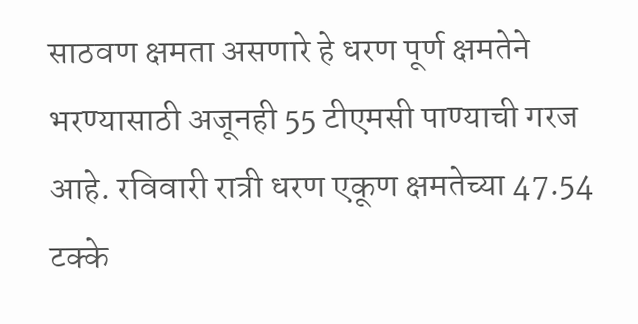साठवण क्षमता असणारे हे धरण पूर्ण क्षमतेने भरण्यासाठी अजूनही 55 टीएमसी पाण्याची गरज आहे. रविवारी रात्री धरण एकूण क्षमतेच्या 47.54 टक्के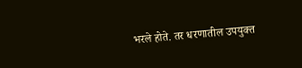भरले होते. तर धरणातील उपयुक्त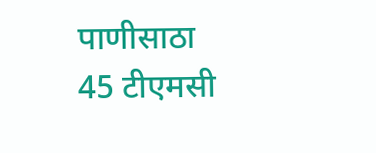पाणीसाठा 45 टीएमसी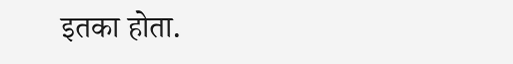इतका होता.